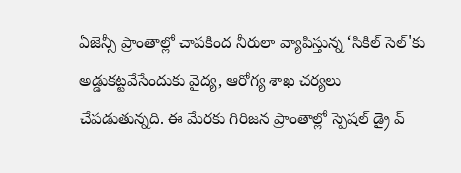ఏజెన్సీ ప్రాంతాల్లో చాపకింద నీరులా వ్యాపిస్తున్న ‘సికిల్ సెల్'కు అడ్డుకట్టవేసేందుకు వైద్య, ఆరోగ్య శాఖ చర్యలు చేపడుతున్నది. ఈ మేరకు గిరిజన ప్రాంతాల్లో స్పెషల్ డ్రై వ్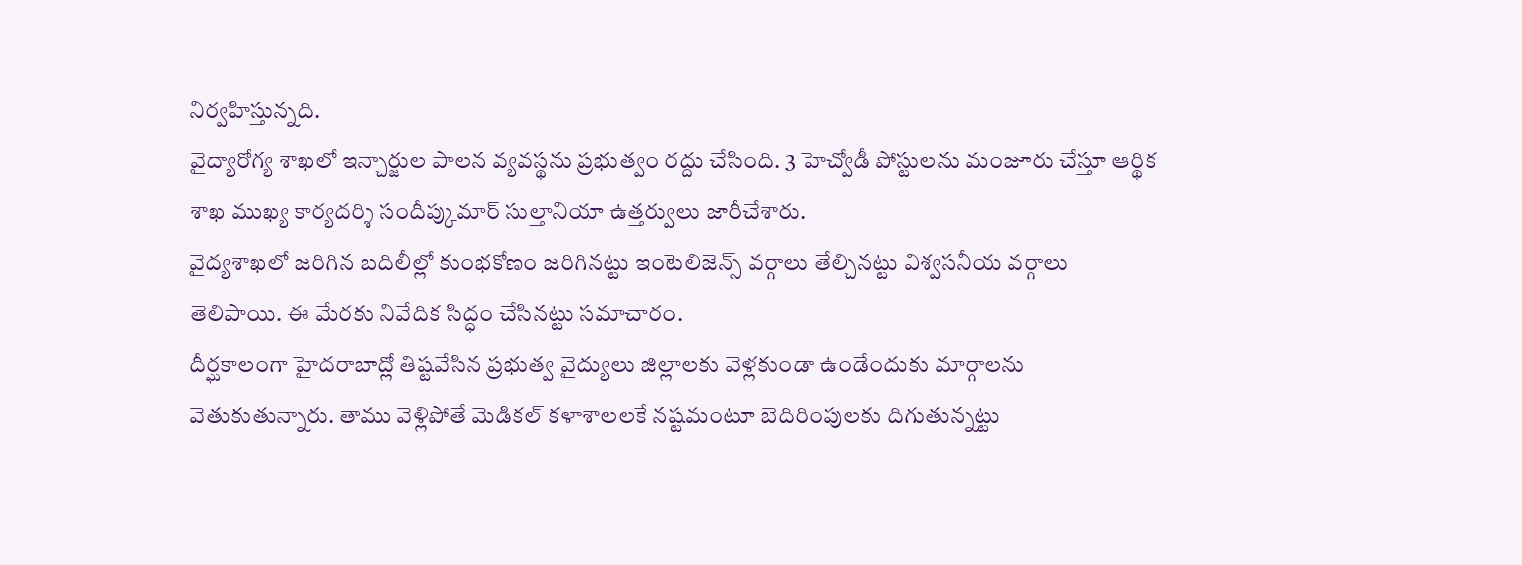నిర్వహిస్తున్నది.
వైద్యారోగ్య శాఖలో ఇన్చార్జుల పాలన వ్యవస్థను ప్రభుత్వం రద్దు చేసింది. 3 హెచ్వోడీ పోస్టులను మంజూరు చేస్తూ ఆర్థిక శాఖ ముఖ్య కార్యదర్శి సందీప్కుమార్ సుల్తానియా ఉత్తర్వులు జారీచేశారు.
వైద్యశాఖలో జరిగిన బదిలీల్లో కుంభకోణం జరిగినట్టు ఇంటెలిజెన్స్ వర్గాలు తేల్చినట్టు విశ్వసనీయ వర్గాలు తెలిపాయి. ఈ మేరకు నివేదిక సిద్ధం చేసినట్టు సమాచారం.
దీర్ఘకాలంగా హైదరాబాద్లో తిష్టవేసిన ప్రభుత్వ వైద్యులు జిల్లాలకు వెళ్లకుండా ఉండేందుకు మార్గాలను వెతుకుతున్నారు. తాము వెళ్లిపోతే మెడికల్ కళాశాలలకే నష్టమంటూ బెదిరింపులకు దిగుతున్నట్టు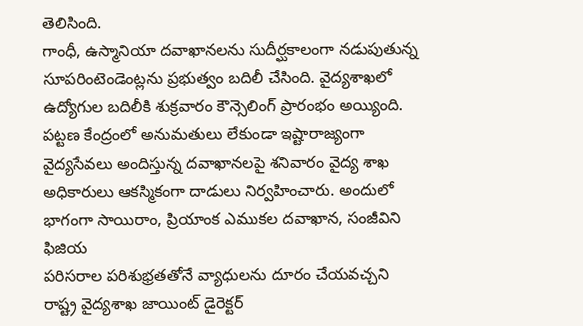తెలిసింది.
గాంధీ, ఉస్మానియా దవాఖానలను సుదీర్ఘకాలంగా నడుపుతున్న సూపరింటెండెంట్లను ప్రభుత్వం బదిలీ చేసింది. వైద్యశాఖలో ఉద్యోగుల బదిలీకి శుక్రవారం కౌన్సెలింగ్ ప్రారంభం అయ్యింది.
పట్టణ కేంద్రంలో అనుమతులు లేకుండా ఇష్టారాజ్యంగా వైద్యసేవలు అందిస్తున్న దవాఖానలపై శనివారం వైద్య శాఖ అధికారులు ఆకస్మికంగా దాడులు నిర్వహించారు. అందులో భాగంగా సాయిరాం, ప్రియాంక ఎముకల దవాఖాన, సంజీవిని ఫిజియ
పరిసరాల పరిశుభ్రతతోనే వ్యాధులను దూరం చేయవచ్చని రాష్ట్ర వైద్యశాఖ జాయింట్ డైరెక్టర్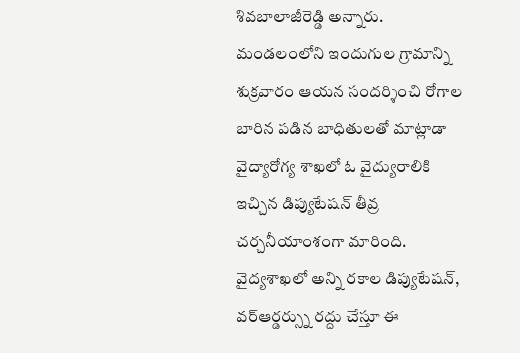శివబాలాజీరెడ్డి అన్నారు. మండలంలోని ఇందుగుల గ్రామాన్ని శుక్రవారం ఆయన సందర్శించి రోగాల బారిన పడిన బాధితులతో మాట్లాడా
వైద్యారోగ్య శాఖలో ఓ వైద్యురాలికి ఇచ్చిన డిప్యుటేషన్ తీవ్ర చర్చనీయాంశంగా మారింది. వైద్యశాఖలో అన్ని రకాల డిప్యుటేషన్, వర్ఆర్డర్స్ను రద్దు చేస్తూ ఈ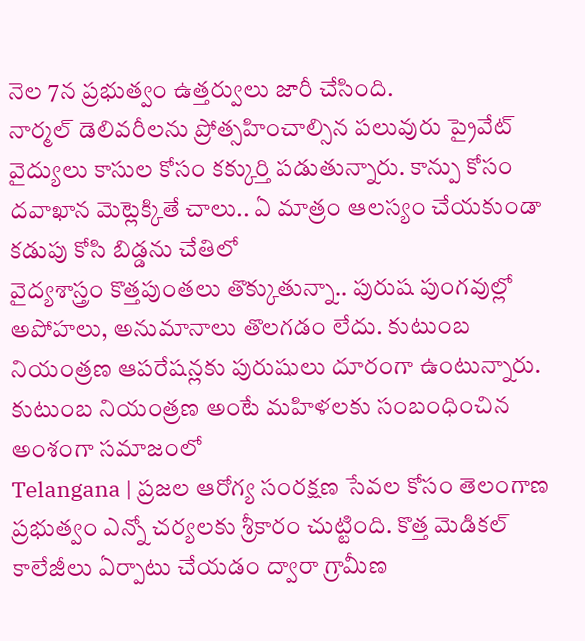నెల 7న ప్రభుత్వం ఉత్తర్వులు జారీ చేసింది.
నార్మల్ డెలివరీలను ప్రోత్సహించాల్సిన పలువురు ప్రైవేట్ వైద్యులు కాసుల కోసం కక్కుర్తి పడుతున్నారు. కాన్పు కోసం దవాఖాన మెట్లెక్కితే చాలు.. ఏ మాత్రం ఆలస్యం చేయకుండా కడుపు కోసి బిడ్డను చేతిలో
వైద్యశాస్త్రం కొత్తపుంతలు తొక్కుతున్నా.. పురుష పుంగవుల్లో అపోహలు, అనుమానాలు తొలగడం లేదు. కుటుంబ నియంత్రణ ఆపరేషన్లకు పురుషులు దూరంగా ఉంటున్నారు. కుటుంబ నియంత్రణ అంటే మహిళలకు సంబంధించిన అంశంగా సమాజంలో
Telangana | ప్రజల ఆరోగ్య సంరక్షణ సేవల కోసం తెలంగాణ ప్రభుత్వం ఎన్నో చర్యలకు శ్రీకారం చుట్టింది. కొత్త మెడికల్ కాలేజీలు ఏర్పాటు చేయడం ద్వారా గ్రామీణ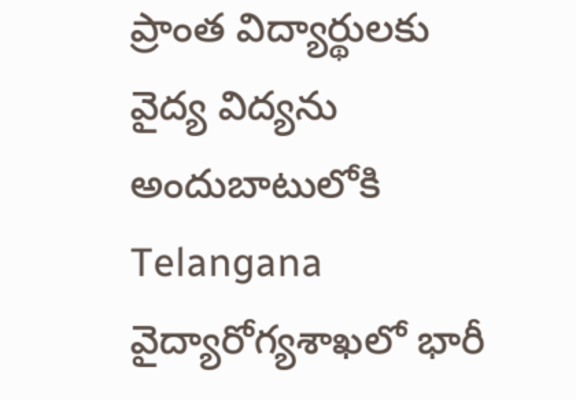ప్రాంత విద్యార్థులకు వైద్య విద్యను అందుబాటులోకి
Telangana వైద్యారోగ్యశాఖలో భారీ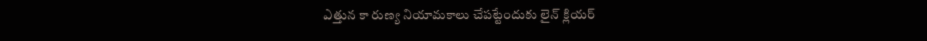ఎత్తున కా రుణ్య నియామకాలు చేపట్టేందుకు లైన్ క్లియర్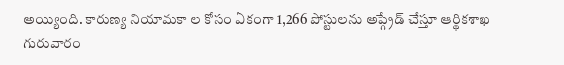అయ్యింది. కారుణ్య నియామకా ల కోసం ఏకంగా 1,266 పోస్టులను అప్గ్రేడ్ చేస్తూ ఆర్థికశాఖ గురువారం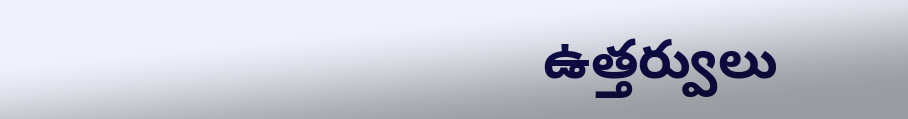ఉత్తర్వులు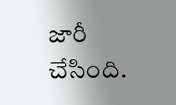జారీ చేసింది.